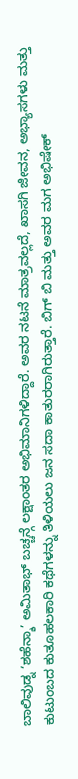ಬಾಲಿವುಡ್ನ ‘ಶಹೆನ್ಶಾ’ ಅಮಿತಾಭ್ ಬಚ್ಚನ್ಗೆ ಲಕ್ಷಾಂತರ ಅಭಿಮಾನಿಗಳಿದ್ದಾರೆ. ಅವರ ನಟನೆ ಮಾತ್ರವಲ್ಲದೆ, ಖಾಸಗಿ ಜೀವನ, ಅಭ್ಯಾಸಗಳು ಮತ್ತು ಕುಟುಂಬದ ಕುತೂಹಲಕಾರಿ ಕಥೆಗಳನ್ನು ತಿಳಿಯಲು ಜನ ಸದಾ ಕಾತುರರಾಗಿರುತ್ತಾರೆ. ಬಿಗ್ ಬಿ ಮತ್ತು ಅವರ ಮಗ ಅಭಿಷೇಕ್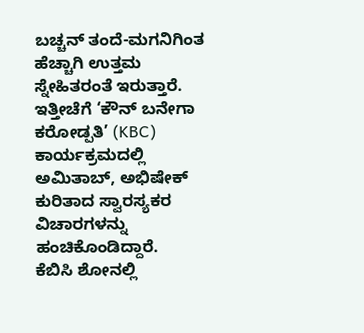ಬಚ್ಚನ್ ತಂದೆ-ಮಗನಿಗಿಂತ ಹೆಚ್ಚಾಗಿ ಉತ್ತಮ ಸ್ನೇಹಿತರಂತೆ ಇರುತ್ತಾರೆ. ಇತ್ತೀಚೆಗೆ ‘ಕೌನ್ ಬನೇಗಾ ಕರೋಡ್ಪತಿ’ (KBC) ಕಾರ್ಯಕ್ರಮದಲ್ಲಿ ಅಮಿತಾಬ್, ಅಭಿಷೇಕ್ ಕುರಿತಾದ ಸ್ವಾರಸ್ಯಕರ ವಿಚಾರಗಳನ್ನು ಹಂಚಿಕೊಂಡಿದ್ದಾರೆ.
ಕೆಬಿಸಿ ಶೋನಲ್ಲಿ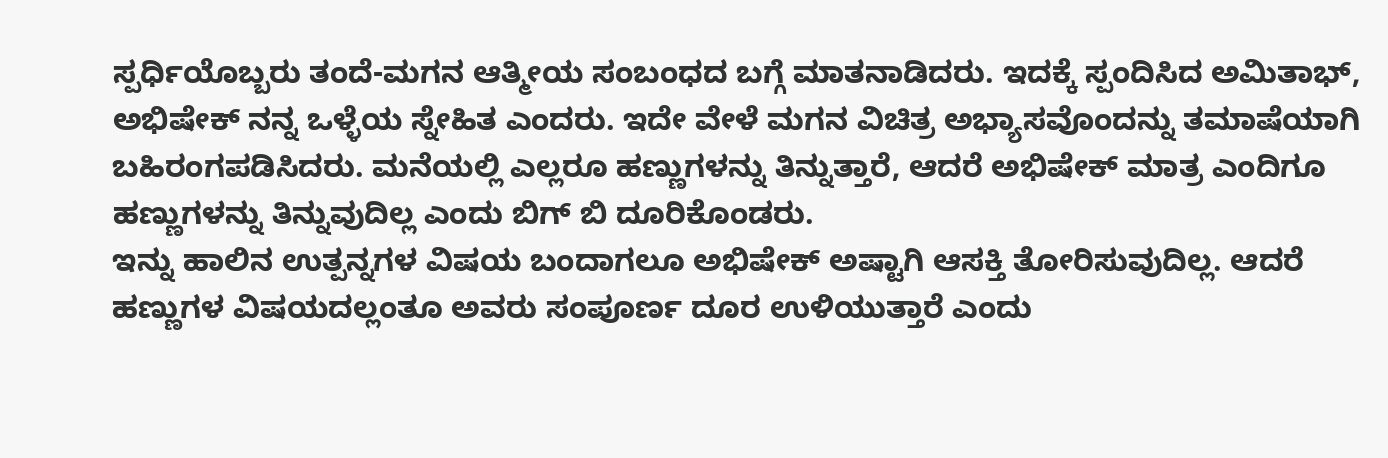ಸ್ಪರ್ಧಿಯೊಬ್ಬರು ತಂದೆ-ಮಗನ ಆತ್ಮೀಯ ಸಂಬಂಧದ ಬಗ್ಗೆ ಮಾತನಾಡಿದರು. ಇದಕ್ಕೆ ಸ್ಪಂದಿಸಿದ ಅಮಿತಾಭ್, ಅಭಿಷೇಕ್ ನನ್ನ ಒಳ್ಳೆಯ ಸ್ನೇಹಿತ ಎಂದರು. ಇದೇ ವೇಳೆ ಮಗನ ವಿಚಿತ್ರ ಅಭ್ಯಾಸವೊಂದನ್ನು ತಮಾಷೆಯಾಗಿ ಬಹಿರಂಗಪಡಿಸಿದರು. ಮನೆಯಲ್ಲಿ ಎಲ್ಲರೂ ಹಣ್ಣುಗಳನ್ನು ತಿನ್ನುತ್ತಾರೆ, ಆದರೆ ಅಭಿಷೇಕ್ ಮಾತ್ರ ಎಂದಿಗೂ ಹಣ್ಣುಗಳನ್ನು ತಿನ್ನುವುದಿಲ್ಲ ಎಂದು ಬಿಗ್ ಬಿ ದೂರಿಕೊಂಡರು.
ಇನ್ನು ಹಾಲಿನ ಉತ್ಪನ್ನಗಳ ವಿಷಯ ಬಂದಾಗಲೂ ಅಭಿಷೇಕ್ ಅಷ್ಟಾಗಿ ಆಸಕ್ತಿ ತೋರಿಸುವುದಿಲ್ಲ. ಆದರೆ ಹಣ್ಣುಗಳ ವಿಷಯದಲ್ಲಂತೂ ಅವರು ಸಂಪೂರ್ಣ ದೂರ ಉಳಿಯುತ್ತಾರೆ ಎಂದು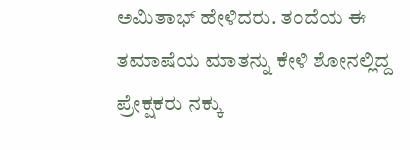ಅಮಿತಾಭ್ ಹೇಳಿದರು. ತಂದೆಯ ಈ ತಮಾಷೆಯ ಮಾತನ್ನು ಕೇಳಿ ಶೋನಲ್ಲಿದ್ದ ಪ್ರೇಕ್ಷಕರು ನಕ್ಕು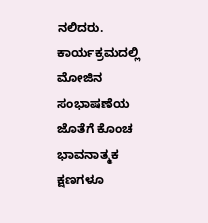ನಲಿದರು.
ಕಾರ್ಯಕ್ರಮದಲ್ಲಿ ಮೋಜಿನ ಸಂಭಾಷಣೆಯ ಜೊತೆಗೆ ಕೊಂಚ ಭಾವನಾತ್ಮಕ ಕ್ಷಣಗಳೂ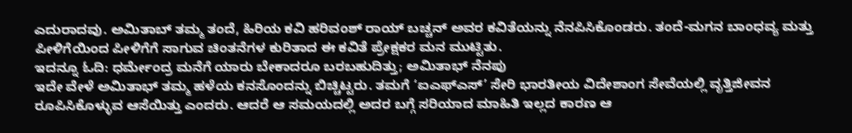ಎದುರಾದವು. ಅಮಿತಾಬ್ ತಮ್ಮ ತಂದೆ, ಹಿರಿಯ ಕವಿ ಹರಿವಂಶ್ ರಾಯ್ ಬಚ್ಚನ್ ಅವರ ಕವಿತೆಯನ್ನು ನೆನಪಿಸಿಕೊಂಡರು. ತಂದೆ-ಮಗನ ಬಾಂಧವ್ಯ ಮತ್ತು ಪೀಳಿಗೆಯಿಂದ ಪೀಳಿಗೆಗೆ ಸಾಗುವ ಚಿಂತನೆಗಳ ಕುರಿತಾದ ಈ ಕವಿತೆ ಪ್ರೇಕ್ಷಕರ ಮನ ಮುಟ್ಟಿತು.
ಇದನ್ನೂ ಓದಿ: ಧರ್ಮೇಂದ್ರ ಮನೆಗೆ ಯಾರು ಬೇಕಾದರೂ ಬರಬಹುದಿತ್ತು; ಅಮಿತಾಭ್ ನೆನಪು
ಇದೇ ವೇಳೆ ಅಮಿತಾಭ್ ತಮ್ಮ ಹಳೆಯ ಕನಸೊಂದನ್ನು ಬಿಚ್ಚಿಟ್ಟರು. ತಮಗೆ ‘ಐಎಫ್ಎಸ್’ ಸೇರಿ ಭಾರತೀಯ ವಿದೇಶಾಂಗ ಸೇವೆಯಲ್ಲಿ ವೃತ್ತಿಜೀವನ ರೂಪಿಸಿಕೊಳ್ಳುವ ಆಸೆಯಿತ್ತು ಎಂದರು. ಆದರೆ ಆ ಸಮಯದಲ್ಲಿ ಅದರ ಬಗ್ಗೆ ಸರಿಯಾದ ಮಾಹಿತಿ ಇಲ್ಲದ ಕಾರಣ ಆ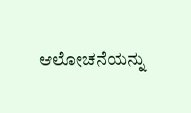ಆಲೋಚನೆಯನ್ನು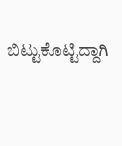ಬಿಟ್ಟುಕೊಟ್ಟಿದ್ದಾಗಿ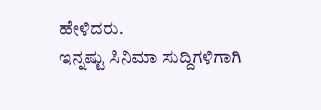ಹೇಳಿದರು.
ಇನ್ನಷ್ಟು ಸಿನಿಮಾ ಸುದ್ದಿಗಳಿಗಾಗಿ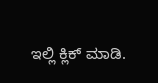ಇಲ್ಲಿ ಕ್ಲಿಕ್ ಮಾಡಿ.